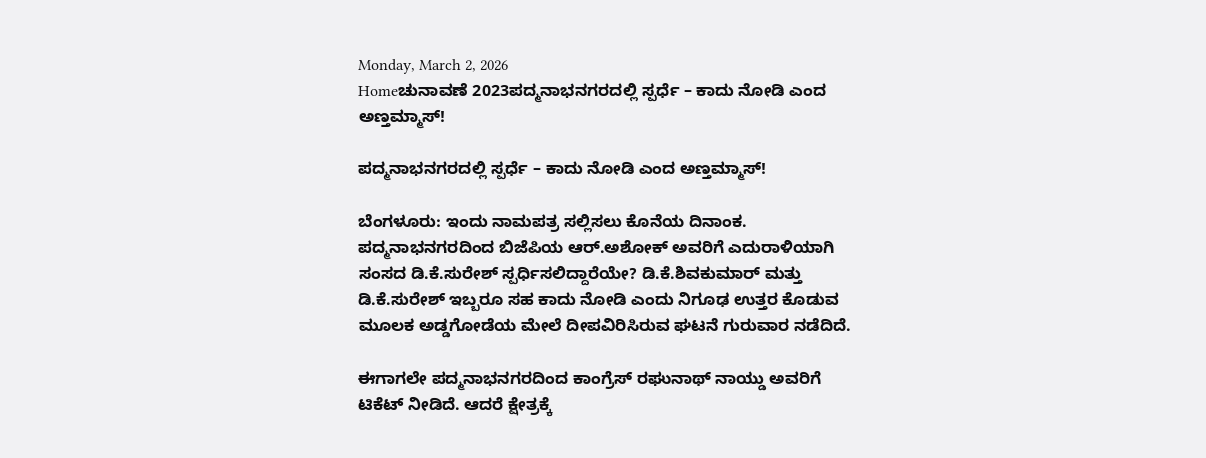Monday, March 2, 2026
Homeಚುನಾವಣೆ 2023ಪದ್ಮನಾಭನಗರದಲ್ಲಿ ಸ್ಪರ್ಧೆ – ಕಾದು ನೋಡಿ ಎಂದ ಅಣ್ತಮ್ಮಾಸ್‌!

ಪದ್ಮನಾಭನಗರದಲ್ಲಿ ಸ್ಪರ್ಧೆ – ಕಾದು ನೋಡಿ ಎಂದ ಅಣ್ತಮ್ಮಾಸ್‌!

ಬೆಂಗಳೂರು: ಇಂದು ನಾಮಪತ್ರ ಸಲ್ಲಿಸಲು ಕೊನೆಯ ದಿನಾಂಕ. ಪದ್ಮನಾಭನಗರದಿಂದ ಬಿಜೆಪಿಯ ಆರ್‌.ಅಶೋಕ್‌ ಅವರಿಗೆ ಎದುರಾಳಿಯಾಗಿ ಸಂಸದ ಡಿ.ಕೆ.ಸುರೇಶ್‌ ಸ್ಪರ್ಧಿಸಲಿದ್ದಾರೆಯೇ? ಡಿ.ಕೆ.ಶಿವಕುಮಾರ್‌ ಮತ್ತು ಡಿ.ಕೆ.ಸುರೇಶ್‌ ಇಬ್ಬರೂ ಸಹ ಕಾದು ನೋಡಿ ಎಂದು ನಿಗೂಢ ಉತ್ತರ ಕೊಡುವ ಮೂಲಕ ಅಡ್ಡಗೋಡೆಯ ಮೇಲೆ ದೀಪವಿರಿಸಿರುವ ಘಟನೆ ಗುರುವಾರ ನಡೆದಿದೆ.

ಈಗಾಗಲೇ ಪದ್ಮನಾಭನಗರದಿಂದ ಕಾಂಗ್ರೆಸ್‌ ರಘುನಾಥ್‌ ನಾಯ್ಡು ಅವರಿಗೆ ಟಿಕೆಟ್‌ ನೀಡಿದೆ. ಆದರೆ ಕ್ಷೇತ್ರಕ್ಕೆ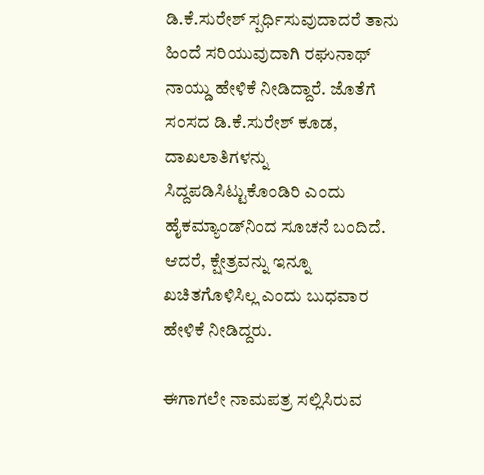ಡಿ.ಕೆ.ಸುರೇಶ್‌ ಸ್ಪರ್ಧಿಸುವುದಾದರೆ ತಾನು ಹಿಂದೆ ಸರಿಯುವುದಾಗಿ ರಘುನಾಥ್‌ ನಾಯ್ಡು ಹೇಳಿಕೆ ನೀಡಿದ್ದಾರೆ. ಜೊತೆಗೆ ಸಂಸದ ಡಿ.ಕೆ.ಸುರೇಶ್‌ ಕೂಡ, ದಾಖಲಾತಿಗಳನ್ನು ಸಿದ್ದಪಡಿಸಿಟ್ಟುಕೊಂಡಿರಿ ಎಂದು ಹೈಕಮ್ಯಾಂಡ್‌ನಿಂದ ಸೂಚನೆ ಬಂದಿದೆ. ಆದರೆ, ಕ್ಷೇತ್ರವನ್ನು ಇನ್ನೂ ಖಚಿತಗೊಳಿಸಿಲ್ಲ ಎಂದು ಬುಧವಾರ ಹೇಳಿಕೆ ನೀಡಿದ್ದರು.

ಈಗಾಗಲೇ ನಾಮಪತ್ರ ಸಲ್ಲಿಸಿರುವ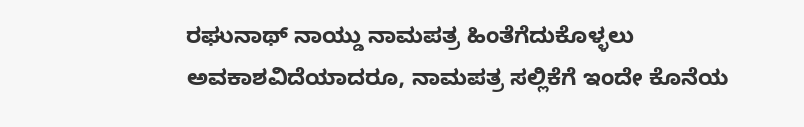ರಘುನಾಥ್‌ ನಾಯ್ಡು ನಾಮಪತ್ರ ಹಿಂತೆಗೆದುಕೊಳ್ಳಲು ಅವಕಾಶವಿದೆಯಾದರೂ, ನಾಮಪತ್ರ ಸಲ್ಲಿಕೆಗೆ ಇಂದೇ ಕೊನೆಯ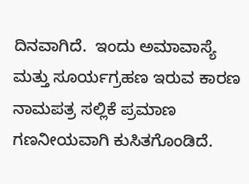ದಿನವಾಗಿದೆ.  ಇಂದು ಅಮಾವಾಸ್ಯೆ ಮತ್ತು ಸೂ‍ರ್ಯಗ್ರಹಣ ಇರುವ ಕಾರಣ ನಾಮಪತ್ರ ಸಲ್ಲಿಕೆ ಪ್ರಮಾಣ ಗಣನೀಯವಾಗಿ ಕುಸಿತಗೊಂಡಿದೆ.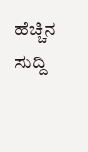ಹೆಚ್ಚಿನ ಸುದ್ದಿ